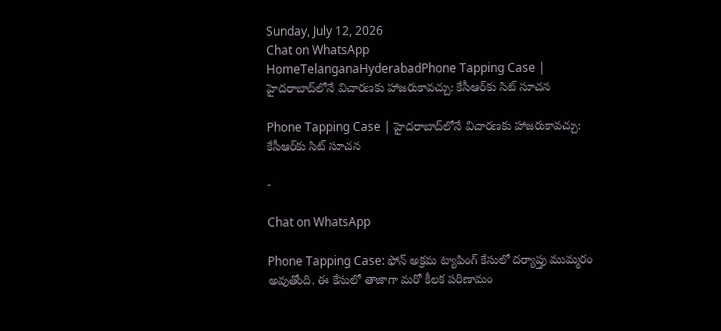Sunday, July 12, 2026
Chat on WhatsApp
HomeTelanganaHyderabadPhone Tapping Case | హైదరాబాద్‌లోనే విచారణకు హాజరుకావచ్చు: కేసీఆర్‌కు సిట్ సూచన

Phone Tapping Case | హైదరాబాద్‌లోనే విచారణకు హాజరుకావచ్చు: కేసీఆర్‌కు సిట్ సూచన

-

Chat on WhatsApp

Phone Tapping Case: ఫోన్ అక్రమ ట్యాపింగ్ కేసులో దర్యాప్తు ముమ్మరం అవుతోంది. ఈ కేసులో తాజాగా మరో కీలక పరిణామం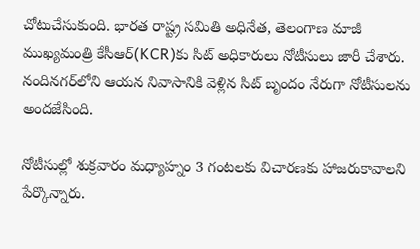చోటుచేసుకుంది. భారత రాష్ట్ర సమితి అధినేత, తెలంగాణ మాజీ ముఖ్యమంత్రి కేసీఆర్‌(KCR)కు సిట్ అధికారులు నోటీసులు జారీ చేశారు. నందినగర్‌లోని ఆయన నివాసానికి వెళ్లిన సిట్ బృందం నేరుగా నోటీసులను అందజేసింది.

నోటీసుల్లో శుక్రవారం మధ్యాహ్నం 3 గంటలకు విచారణకు హాజరుకావాలని పేర్కొన్నారు.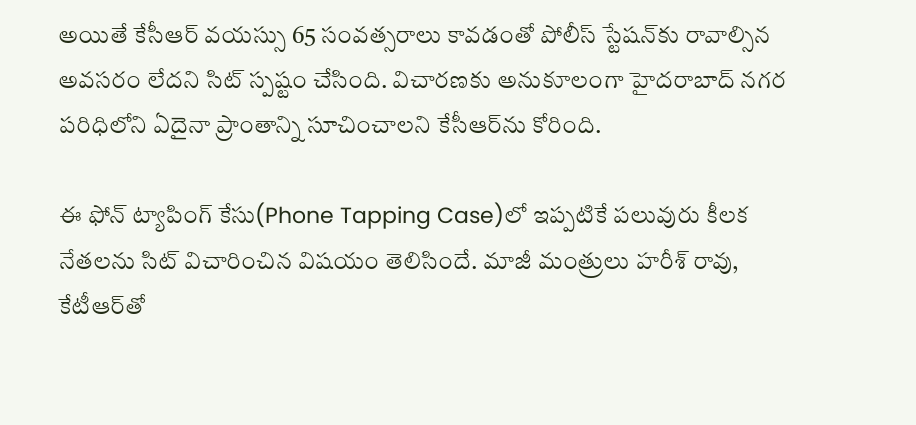అయితే కేసీఆర్ వయస్సు 65 సంవత్సరాలు కావడంతో పోలీస్ స్టేషన్‌కు రావాల్సిన అవసరం లేదని సిట్ స్పష్టం చేసింది. విచారణకు అనుకూలంగా హైదరాబాద్ నగర పరిధిలోని ఏదైనా ప్రాంతాన్ని సూచించాలని కేసీఆర్‌ను కోరింది.

ఈ ఫోన్ ట్యాపింగ్ కేసు(Phone Tapping Case)లో ఇప్పటికే పలువురు కీలక నేతలను సిట్ విచారించిన విషయం తెలిసిందే. మాజీ మంత్రులు హరీశ్ రావు, కేటీఆర్‌తో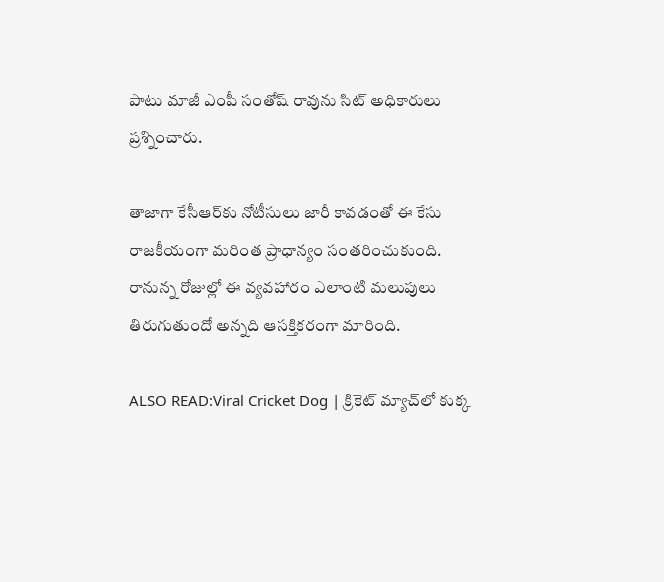పాటు మాజీ ఎంపీ సంతోష్ రావును సిట్ అధికారులు ప్రశ్నించారు.

తాజాగా కేసీఆర్‌కు నోటీసులు జారీ కావడంతో ఈ కేసు రాజకీయంగా మరింత ప్రాధాన్యం సంతరించుకుంది. రానున్న రోజుల్లో ఈ వ్యవహారం ఎలాంటి మలుపులు తిరుగుతుందో అన్నది ఆసక్తికరంగా మారింది.

ALSO READ:Viral Cricket Dog | క్రికెట్ మ్యాచ్‌లో కుక్క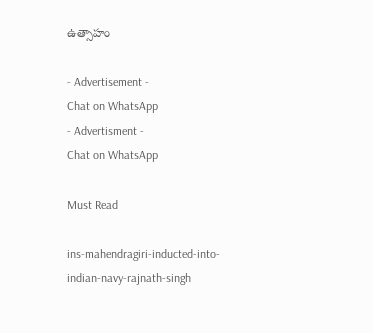ఉత్సాహం

- Advertisement -
Chat on WhatsApp
- Advertisment -
Chat on WhatsApp

Must Read

ins-mahendragiri-inducted-into-indian-navy-rajnath-singh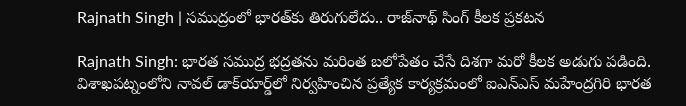Rajnath Singh | సముద్రంలో భారత్‌కు తిరుగులేదు.. రాజ్‌నాథ్ సింగ్ కీలక ప్రకటన

Rajnath Singh: భారత సముద్ర భద్రతను మరింత బలోపేతం చేసే దిశగా మరో కీలక అడుగు పడింది. విశాఖపట్నంలోని నావల్ డాక్‌యార్డ్‌లో నిర్వహించిన ప్రత్యేక కార్యక్రమంలో ఐఎన్‌ఎస్ మహేంద్రగిరి భారత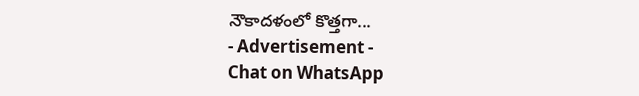నౌకాదళంలో కొత్తగా...
- Advertisement -
Chat on WhatsApp